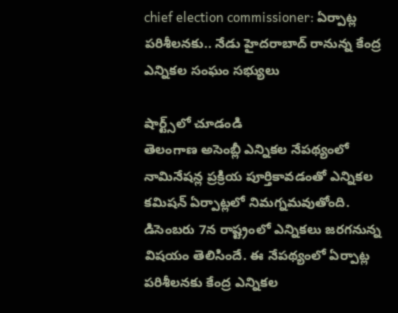chief election commissioner: ఏర్పాట్ల పరిశీలనకు.. నేడు హైదరాబాద్‌ రానున్న కేంద్ర ఎన్నికల సంఘం సభ్యులు

షార్ట్స్‌లో చూడండి
తెలంగాణ అసెంబ్లీ ఎన్నికల నేపథ్యంలో నామినేషన్ల ప్రక్రియ పూర్తికావడంతో ఎన్నికల కమిషన్‌ ఏర్పాట్లలో నిమగ్నమవుతోంది. డిసెంబరు 7న రాష్ట్రంలో ఎన్నికలు జరగనున్న విషయం తెలిసిందే. ఈ నేపథ్యంలో ఏర్పాట్ల పరిశీలనకు కేంద్ర ఎన్నికల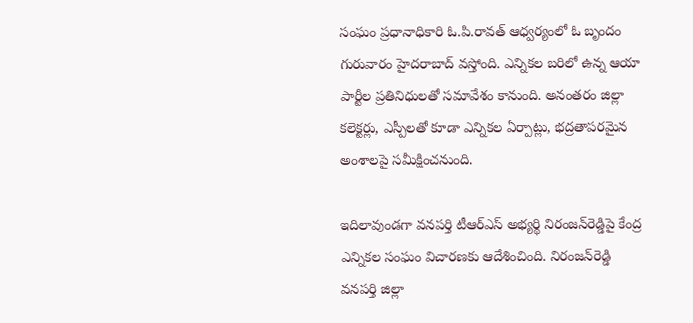సంఘం ప్రధానాధికారి ఓ.పి.రావత్‌ ఆధ్వర్యంలో ఓ బృందం గురువారం హైదరాబాద్‌ వస్తోంది. ఎన్నికల బరిలో ఉన్న ఆయా పార్టీల ప్రతినిధులతో సమావేశం కానుంది. అనంతరం జిల్లా కలెక్టర్లు, ఎస్పీలతో కూడా ఎన్నికల ఏర్పాట్లు, భద్రతాపరమైన అంశాలపై సమీక్షించనుంది.

ఇదిలావుండగా వనపర్తి టీఆర్‌ఎస్‌ అభ్యర్థి నిరంజన్‌రెడ్డిపై కేంద్ర ఎన్నికల సంఘం విచారణకు ఆదేశించింది. నిరంజన్‌రెడ్డి వనపర్తి జిల్లా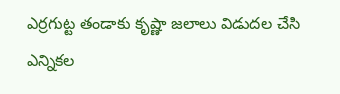ఎర్రగుట్ట తండాకు కృష్ణా జలాలు విడుదల చేసి ఎన్నికల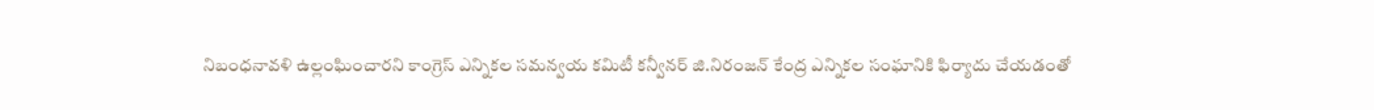నిబంధనావళి ఉల్లంఘించారని కాంగ్రెస్‌ ఎన్నికల సమన్వయ కమిటీ కన్వీనర్‌ జి.నిరంజన్‌ కేంద్ర ఎన్నికల సంఘానికి ఫిర్యాదు చేయడంతో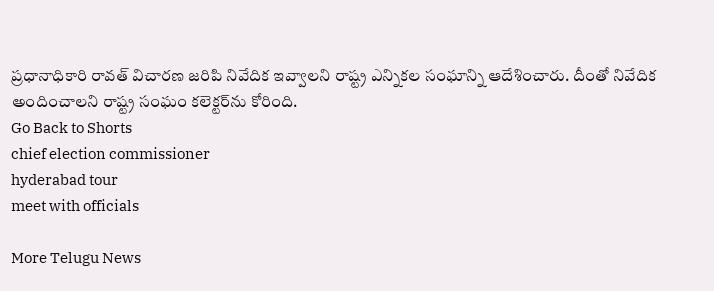ప్రధానాధికారి రావత్‌ విచారణ జరిపి నివేదిక ఇవ్వాలని రాష్ట్ర ఎన్నికల సంఘాన్ని ఆదేశించారు. దీంతో నివేదిక అందించాలని రాష్ట్ర సంఘం కలెక్టర్‌ను కోరింది.
Go Back to Shorts
chief election commissioner
hyderabad tour
meet with officials

More Telugu News